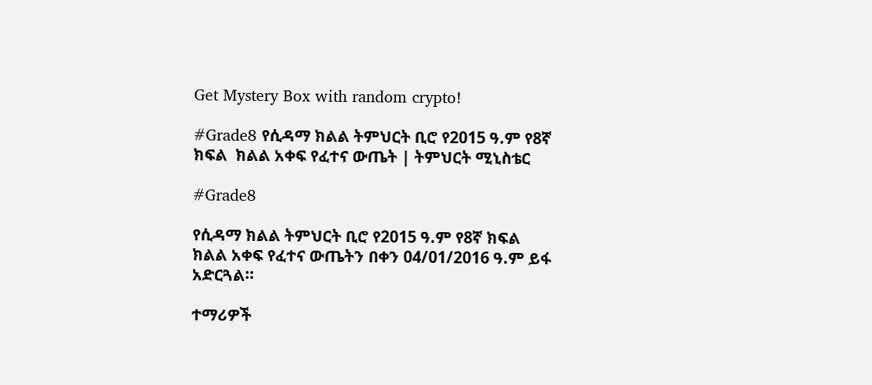Get Mystery Box with random crypto!

#Grade8 የሲዳማ ክልል ትምህርት ቢሮ የ2015 ዓ.ም የ8ኛ ክፍል  ክልል አቀፍ የፈተና ውጤት | ትምህርት ሚኒስቴር

#Grade8

የሲዳማ ክልል ትምህርት ቢሮ የ2015 ዓ.ም የ8ኛ ክፍል  ክልል አቀፍ የፈተና ውጤትን በቀን 04/01/2016 ዓ.ም ይፋ አድርጓል።

ተማሪዎች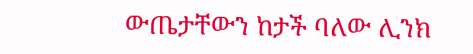ውጤታቸውን ከታች ባለው ሊንክ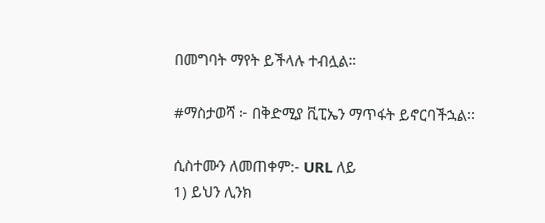በመግባት ማየት ይችላሉ ተብሏል።

#ማስታወሻ ፦ በቅድሚያ ቪፒኤን ማጥፋት ይኖርባችኋል፡፡

ሲስተሙን ለመጠቀም:- URL ለይ
1) ይህን ሊንክ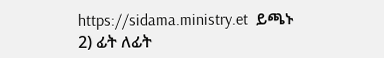https://sidama.ministry.et  ይጫኑ
2) ፊት ለፊት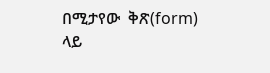በሚታየው  ቅጽ(form) ላይ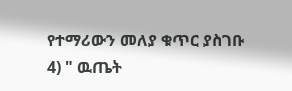የተማሪውን መለያ ቁጥር ያስገቡ
4) " ዉጤት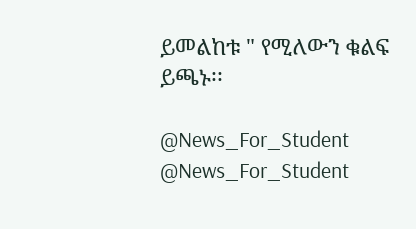ይመልከቱ " የሚለውን ቁልፍ ይጫኑ፡፡

@News_For_Student
@News_For_Student